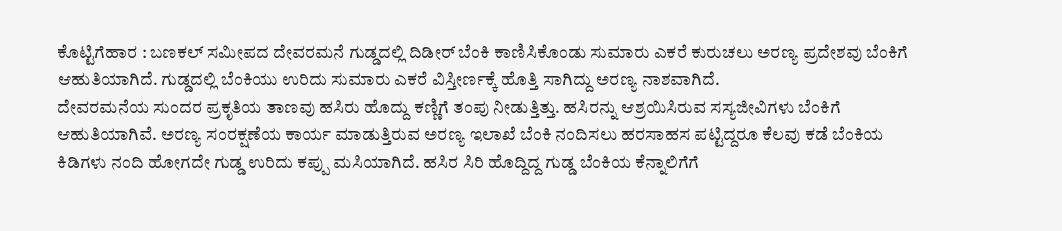ಕೊಟ್ಟಿಗೆಹಾರ : ಬಣಕಲ್ ಸಮೀಪದ ದೇವರಮನೆ ಗುಡ್ಡದಲ್ಲಿ ದಿಡೀರ್ ಬೆಂಕಿ ಕಾಣಿಸಿಕೊಂಡು ಸುಮಾರು ಎಕರೆ ಕುರುಚಲು ಅರಣ್ಯ ಪ್ರದೇಶವು ಬೆಂಕಿಗೆ ಆಹುತಿಯಾಗಿದೆ. ಗುಡ್ಡದಲ್ಲಿ ಬೆಂಕಿಯು ಉರಿದು ಸುಮಾರು ಎಕರೆ ವಿಸ್ತೀರ್ಣಕ್ಕೆ ಹೊತ್ತಿ ಸಾಗಿದ್ದು ಅರಣ್ಯ ನಾಶವಾಗಿದೆ.
ದೇವರಮನೆಯ ಸುಂದರ ಪ್ರಕೃತಿಯ ತಾಣವು ಹಸಿರು ಹೊದ್ದು ಕಣ್ಣಿಗೆ ತಂಪು ನೀಡುತ್ತಿತ್ತು. ಹಸಿರನ್ನು ಆಶ್ರಯಿಸಿರುವ ಸಸ್ಯಜೀವಿಗಳು ಬೆಂಕಿಗೆ ಆಹುತಿಯಾಗಿವೆ. ಅರಣ್ಯ ಸಂರಕ್ಷಣೆಯ ಕಾರ್ಯ ಮಾಡುತ್ತಿರುವ ಅರಣ್ಯ ಇಲಾಖೆ ಬೆಂಕಿ ನಂದಿಸಲು ಹರಸಾಹಸ ಪಟ್ಟಿದ್ದರೂ ಕೆಲವು ಕಡೆ ಬೆಂಕಿಯ ಕಿಡಿಗಳು ನಂದಿ ಹೋಗದೇ ಗುಡ್ಡ ಉರಿದು ಕಪ್ಪು ಮಸಿಯಾಗಿದೆ. ಹಸಿರ ಸಿರಿ ಹೊದ್ದಿದ್ದ ಗುಡ್ಡ ಬೆಂಕಿಯ ಕೆನ್ನಾಲಿಗೆಗೆ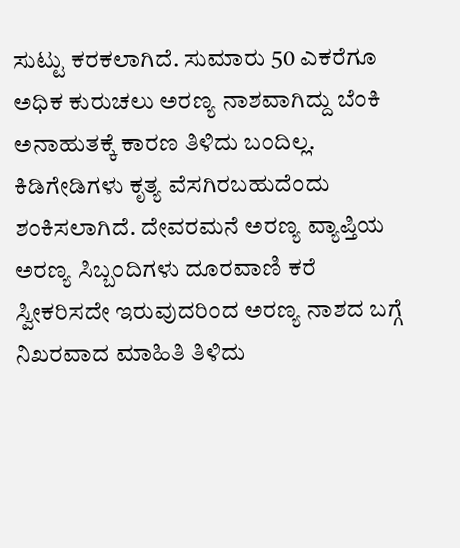ಸುಟ್ಟು ಕರಕಲಾಗಿದೆ. ಸುಮಾರು 50 ಎಕರೆಗೂ ಅಧಿಕ ಕುರುಚಲು ಅರಣ್ಯ ನಾಶವಾಗಿದ್ದು ಬೆಂಕಿ ಅನಾಹುತಕ್ಕೆ ಕಾರಣ ತಿಳಿದು ಬಂದಿಲ್ಲ. ಕಿಡಿಗೇಡಿಗಳು ಕೃತ್ಯ ವೆಸಗಿರಬಹುದೆಂದು ಶಂಕಿಸಲಾಗಿದೆ. ದೇವರಮನೆ ಅರಣ್ಯ ವ್ಯಾಪ್ತಿಯ ಅರಣ್ಯ ಸಿಬ್ಬಂದಿಗಳು ದೂರವಾಣಿ ಕರೆ ಸ್ವೀಕರಿಸದೇ ಇರುವುದರಿಂದ ಅರಣ್ಯ ನಾಶದ ಬಗ್ಗೆ ನಿಖರವಾದ ಮಾಹಿತಿ ತಿಳಿದು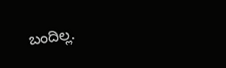ಬಂದಿಲ್ಲ.